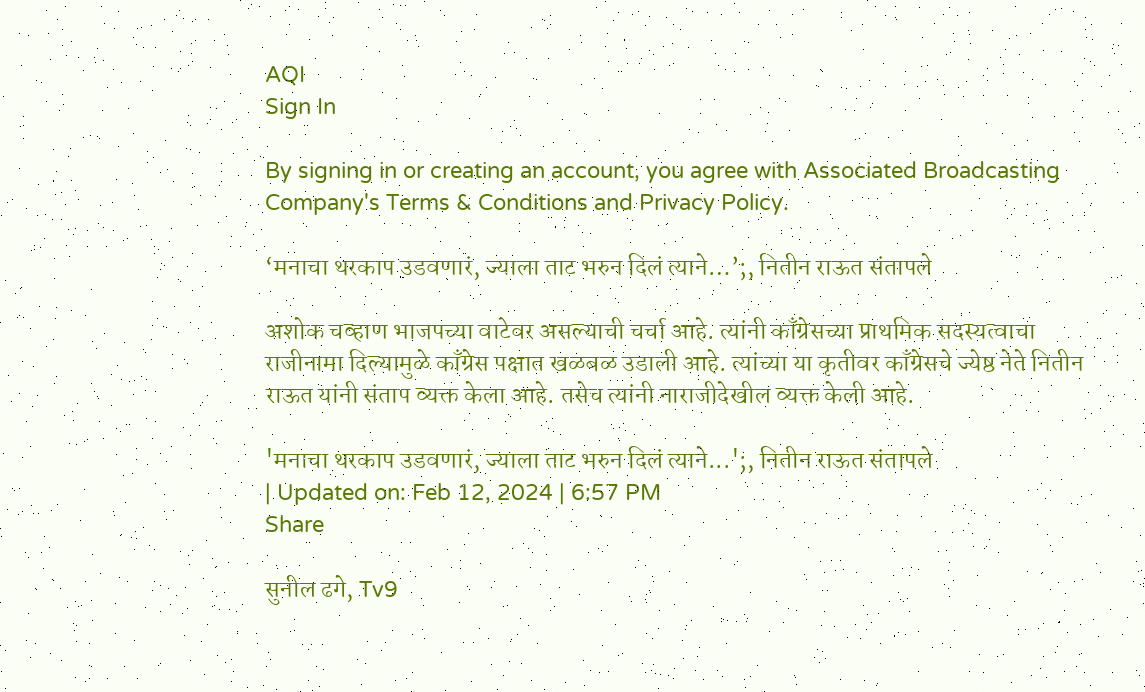AQI
Sign In

By signing in or creating an account, you agree with Associated Broadcasting Company's Terms & Conditions and Privacy Policy.

‘मनाचा थरकाप उडवणारं, ज्याला ताट भरुन दिलं त्याने…’;, नितीन राऊत संतापले

अशोक चव्हाण भाजपच्या वाटेवर असल्याची चर्चा आहे. त्यांनी काँग्रेसच्या प्राथमिक सदस्यत्वाचा राजीनामा दिल्यामुळे काँग्रेस पक्षात खळबळ उडाली आहे. त्यांच्या या कृतीवर काँग्रेसचे ज्येष्ठ नेते नितीन राऊत यांनी संताप व्यक्त केला आहे. तसेच त्यांनी नाराजीदेखील व्यक्त केली आहे.

'मनाचा थरकाप उडवणारं, ज्याला ताट भरुन दिलं त्याने...';, नितीन राऊत संतापले
| Updated on: Feb 12, 2024 | 6:57 PM
Share

सुनील ढगे, Tv9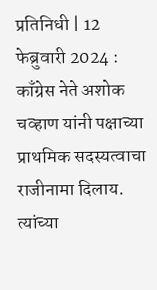प्रतिनिधी | 12 फेब्रुवारी 2024 : काँग्रेस नेते अशोक चव्हाण यांनी पक्षाच्या प्राथमिक सदस्यत्वाचा राजीनामा दिलाय. त्यांच्या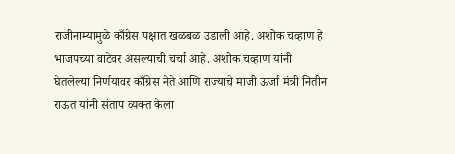राजीनाम्यामुळे काँग्रेस पक्षात खळबळ उडाली आहे. अशोक चव्हाण हे भाजपच्या वाटेवर असल्याची चर्चा आहे. अशोक चव्हाण यांनी घेतलेल्या निर्णयावर काँग्रेस नेते आणि राज्याचे माजी ऊर्जा मंत्री नितीन राऊत यांनी संताप व्यक्त केला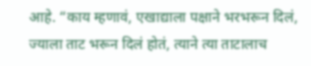आहे. “काय म्हणावं, एखाद्याला पक्षाने भरभरून दिलं, ज्याला ताट भरून दिलं होतं, त्याने त्या ताटालाच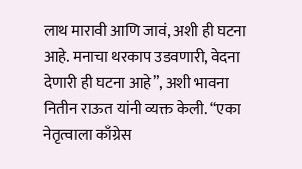लाथ मारावी आणि जावं, अशी ही घटना आहे. मनाचा थरकाप उडवणारी, वेदना देणारी ही घटना आहे”, अशी भावना नितीन राऊत यांनी व्यक्त केली. “एका नेतृत्वाला काँग्रेस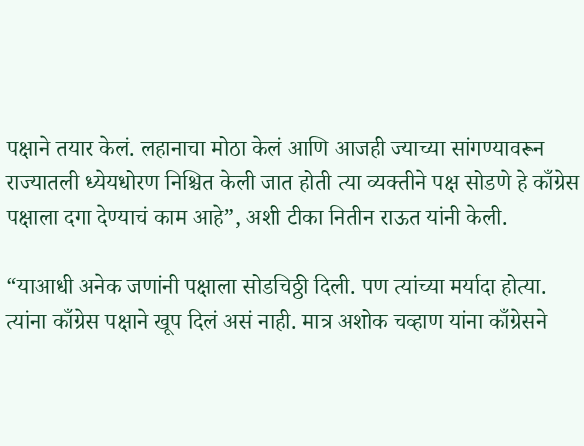पक्षाने तयार केलं. लहानाचा मोठा केलं आणि आजही ज्याच्या सांगण्यावरून राज्यातली ध्येयधोरण निश्चित केली जात होती त्या व्यक्तीने पक्ष सोडणे हे काँग्रेस पक्षाला दगा देण्याचं काम आहे”, अशी टीका नितीन राऊत यांनी केली.

“याआधी अनेक जणांनी पक्षाला सोडचिठ्ठी दिली. पण त्यांच्या मर्यादा होत्या. त्यांना काँग्रेस पक्षाने खूप दिलं असं नाही. मात्र अशोक चव्हाण यांना काँग्रेसने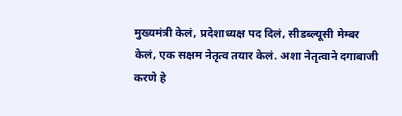मुख्यमंत्री केलं, प्रदेशाध्यक्ष पद दिलं, सीडब्ल्यूसी मेम्बर केलं, एक सक्षम नेतृत्व तयार केलं. अशा नेतृत्वाने दगाबाजी करणे हे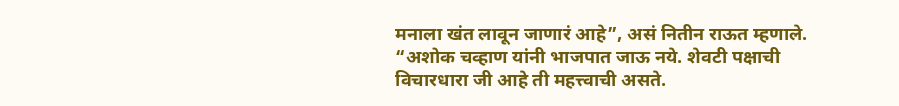मनाला खंत लावून जाणारं आहे”, असं नितीन राऊत म्हणाले. “अशोक चव्हाण यांनी भाजपात जाऊ नये. शेवटी पक्षाची विचारधारा जी आहे ती महत्त्वाची असते.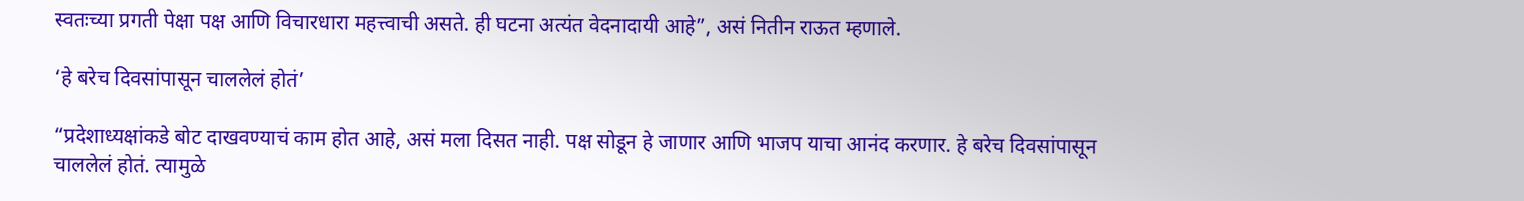स्वतःच्या प्रगती पेक्षा पक्ष आणि विचारधारा महत्त्वाची असते. ही घटना अत्यंत वेदनादायी आहे”, असं नितीन राऊत म्हणाले.

‘हे बरेच दिवसांपासून चाललेलं होतं’

“प्रदेशाध्यक्षांकडे बोट दाखवण्याचं काम होत आहे, असं मला दिसत नाही. पक्ष सोडून हे जाणार आणि भाजप याचा आनंद करणार. हे बरेच दिवसांपासून चाललेलं होतं. त्यामुळे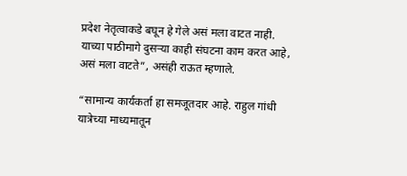प्रदेश नेतृत्वाकडे बघून हे गेले असं मला वाटत नाही. याच्या पाठीमागे दुसऱ्या काही संघटना काम करत आहे, असं मला वाटते”, असंही राऊत म्हणाले.

“सामान्य कार्यकर्ता हा समजूतदार आहे. राहुल गांधी यात्रेच्या माध्यमातून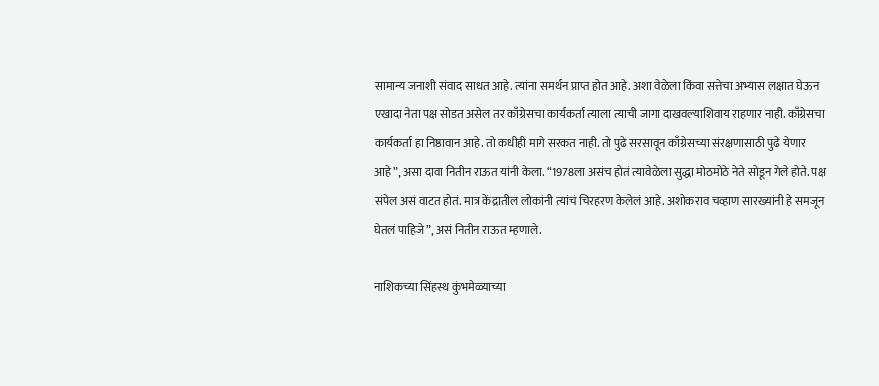सामान्य जनाशी संवाद साधत आहे. त्यांना समर्थन प्राप्त होत आहे. अशा वेळेला किंवा सत्तेचा अभ्यास लक्षात घेऊन एखादा नेता पक्ष सोडत असेल तर काँग्रेसचा कार्यकर्ता त्याला त्याची जागा दाखवल्याशिवाय राहणार नाही. काँग्रेसचा कार्यकर्ता हा निष्ठावान आहे. तो कधीही मागे सरकत नाही. तो पुढे सरसावून काँग्रेसच्या संरक्षणासाठी पुढे येणार आहे”, असा दावा नितीन राऊत यांनी केला. “1978ला असंच होतं त्यावेळेला सुद्धा मोठमोठे नेते सोडून गेले होते. पक्ष संपेल असं वाटत होतं. मात्र केंद्रातील लोकांनी त्यांचं चिरहरण केलेलं आहे. अशोकराव चव्हाण सारख्यांनी हे समजून घेतलं पाहिजे”, असं नितीन राऊत म्हणाले.

नाशिकच्या सिंहस्थ कुंभमेळ्याच्या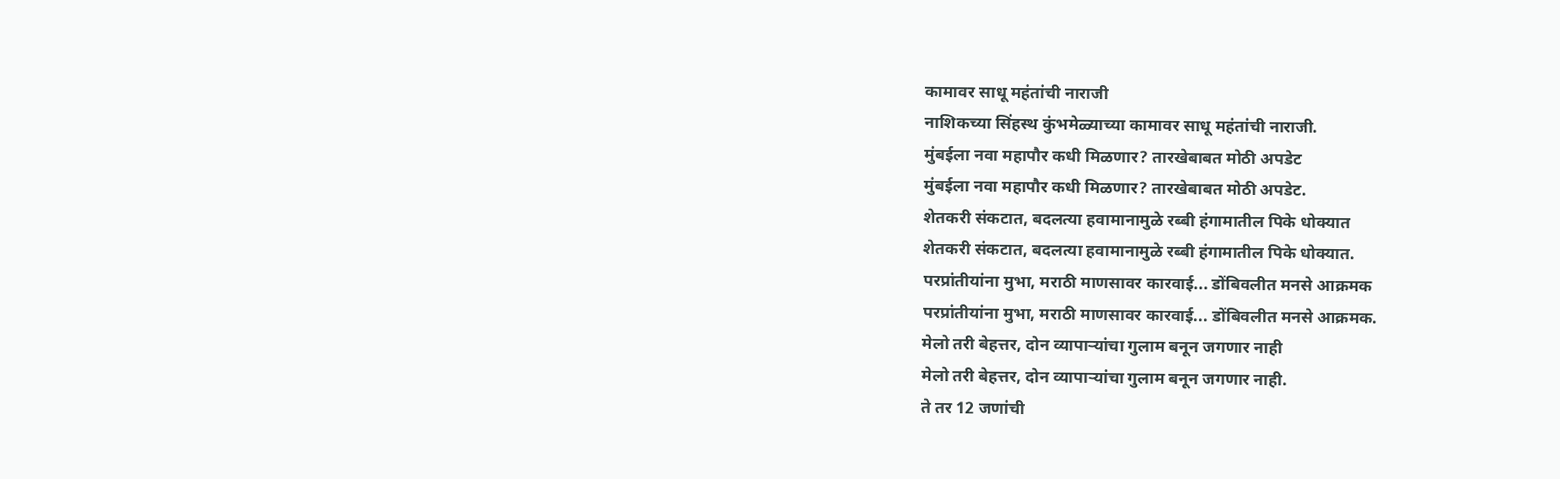कामावर साधू महंतांची नाराजी
नाशिकच्या सिंहस्थ कुंभमेळ्याच्या कामावर साधू महंतांची नाराजी.
मुंबईला नवा महापौर कधी मिळणार? तारखेबाबत मोठी अपडेट
मुंबईला नवा महापौर कधी मिळणार? तारखेबाबत मोठी अपडेट.
शेतकरी संकटात, बदलत्या हवामानामुळे रब्बी हंगामातील पिके धोक्यात
शेतकरी संकटात, बदलत्या हवामानामुळे रब्बी हंगामातील पिके धोक्यात.
परप्रांतीयांना मुभा, मराठी माणसावर कारवाई... डोंबिवलीत मनसे आक्रमक
परप्रांतीयांना मुभा, मराठी माणसावर कारवाई... डोंबिवलीत मनसे आक्रमक.
मेलो तरी बेहत्तर, दोन व्यापाऱ्यांचा गुलाम बनून जगणार नाही
मेलो तरी बेहत्तर, दोन व्यापाऱ्यांचा गुलाम बनून जगणार नाही.
ते तर 12 जणांची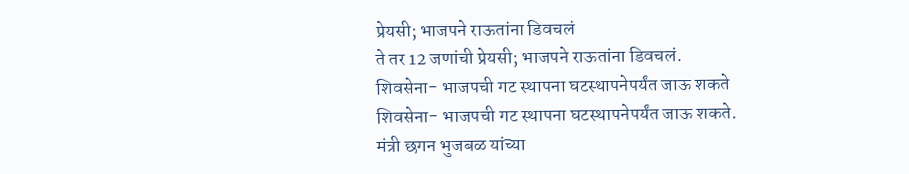प्रेयसी; भाजपने राऊतांना डिवचलं
ते तर 12 जणांची प्रेयसी; भाजपने राऊतांना डिवचलं.
शिवसेना- भाजपची गट स्थापना घटस्थापनेपर्यंत जाऊ शकते
शिवसेना- भाजपची गट स्थापना घटस्थापनेपर्यंत जाऊ शकते.
मंत्री छगन भुजबळ यांच्या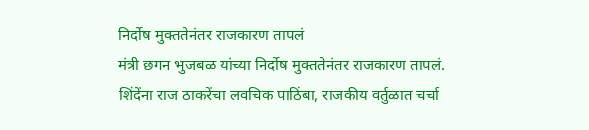निर्दोष मुक्ततेनंतर राजकारण तापलं
मंत्री छगन भुजबळ यांच्या निर्दोष मुक्ततेनंतर राजकारण तापलं.
शिंदेंना राज ठाकरेंचा लवचिक पाठिंबा, राजकीय वर्तुळात चर्चा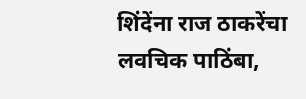शिंदेंना राज ठाकरेंचा लवचिक पाठिंबा,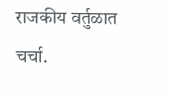राजकीय वर्तुळात चर्चा.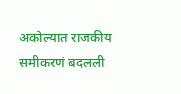अकोल्यात राजकीय समीकरणं बदलली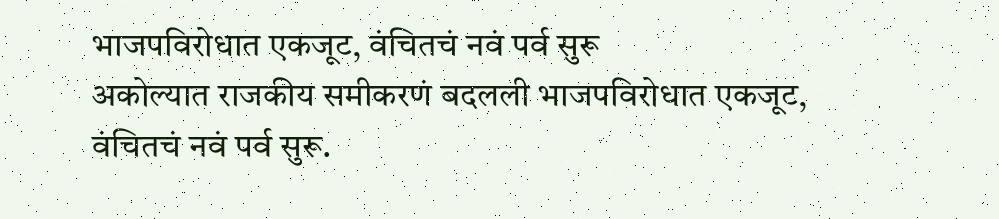भाजपविरोधात एकजूट, वंचितचं नवं पर्व सुरू
अकोल्यात राजकीय समीकरणं बदलली भाजपविरोधात एकजूट, वंचितचं नवं पर्व सुरू.